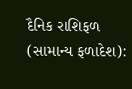દૈનિક રાશિફળ (સામાન્ય ફળાદેશ):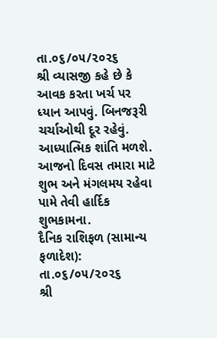તા.૦૬/૦૫/૨૦૨૬
શ્રી વ્યાસજી કહે છે કે આવક કરતા ખર્ચ પર ધ્યાન આપવું. બિનજરૂરી ચર્ચાઓથી દૂર રહેવું. આધ્યાત્મિક શાંતિ મળશે. આજનો દિવસ તમારા માટે શુભ અને મંગલમય રહેવા પામે તેવી હાર્દિક શુભકામના.
દૈનિક રાશિફળ (સામાન્ય ફળાદેશ): તા.૦૬/૦૫/૨૦૨૬
શ્રી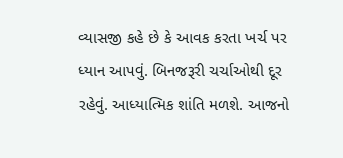વ્યાસજી કહે છે કે આવક કરતા ખર્ચ પર ધ્યાન આપવું. બિનજરૂરી ચર્ચાઓથી દૂર રહેવું. આધ્યાત્મિક શાંતિ મળશે. આજનો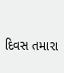દિવસ તમારા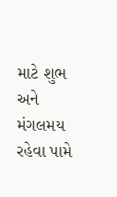માટે શુભ અને મંગલમય રહેવા પામે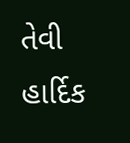તેવી હાર્દિક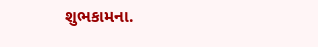શુભકામના.